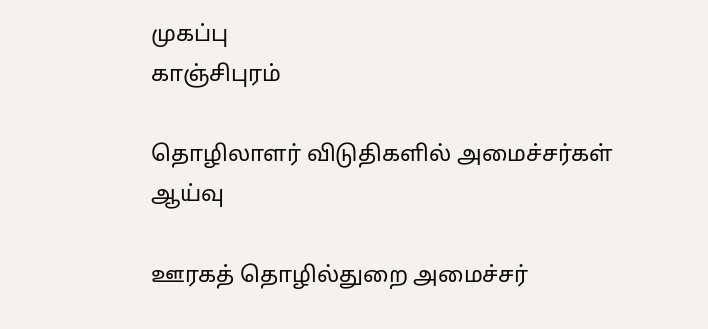முகப்பு
காஞ்சிபுரம்

தொழிலாளர் விடுதிகளில் அமைச்சர்கள் ஆய்வு

ஊரகத் தொழில்துறை அமைச்சர்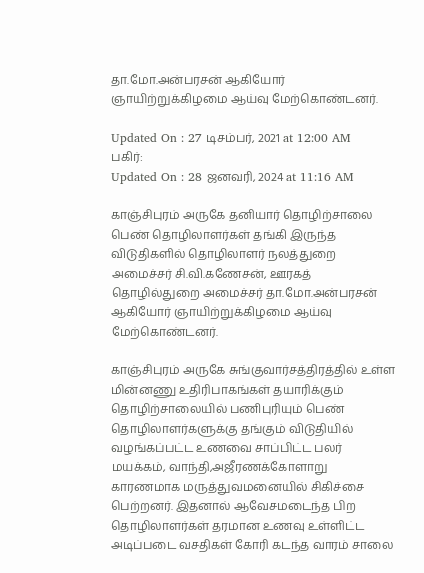தா.மோ.அன்பரசன் ஆகியோர் ஞாயிற்றுக்கிழமை ஆய்வு மேற்கொண்டனர்.

Updated On : 27 டிசம்பர், 2021 at 12:00 AM
பகிர்:
Updated On : 28 ஜனவரி, 2024 at 11:16 AM

காஞ்சிபுரம் அருகே தனியார் தொழிற்சாலை பெண் தொழிலாளர்கள் தங்கி இருந்த விடுதிகளில் தொழிலாளர் நலத்துறை அமைச்சர் சி.வி.கணேசன், ஊரகத் தொழில்துறை அமைச்சர் தா.மோ.அன்பரசன் ஆகியோர் ஞாயிற்றுக்கிழமை ஆய்வு மேற்கொண்டனர்.

காஞ்சிபுரம் அருகே சுங்குவார்சத்திரத்தில் உள்ள மின்னணு உதிரிபாகங்கள் தயாரிக்கும் தொழிற்சாலையில் பணிபுரியும் பெண் தொழிலாளர்களுக்கு தங்கும் விடுதியில் வழங்கப்பட்ட உணவை சாப்பிட்ட பலர் மயக்கம், வாந்தி,அஜீரணக்கோளாறு காரணமாக மருத்துவமனையில் சிகிச்சை பெற்றனர். இதனால் ஆவேசமடைந்த பிற தொழிலாளர்கள் தரமான உணவு உள்ளிட்ட அடிப்படை வசதிகள் கோரி கடந்த வாரம் சாலை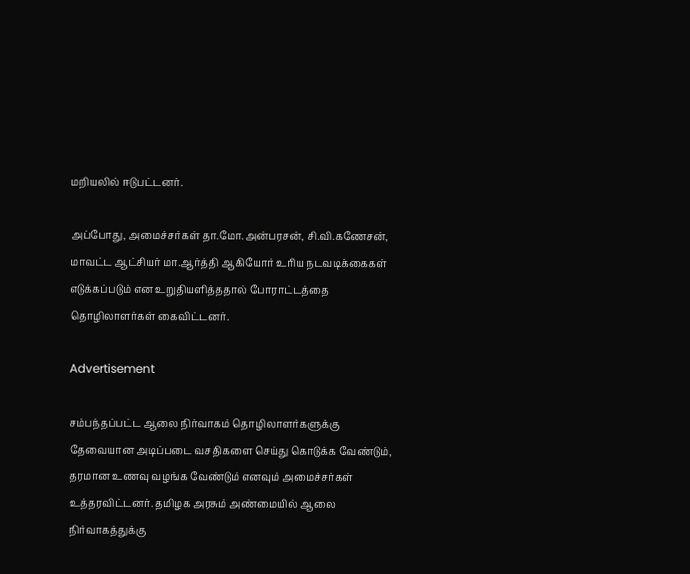மறியலில் ஈடுபட்டனர்.

அப்போது, அமைச்சர்கள் தா.மோ.அன்பரசன், சி.வி.கணேசன், மாவட்ட ஆட்சியர் மா.ஆர்த்தி ஆகியோர் உரிய நடவடிக்கைகள் எடுக்கப்படும் என உறுதியளித்ததால் போராட்டத்தை தொழிலாளர்கள் கைவிட்டனர்.

Advertisement

சம்பந்தப்பட்ட ஆலை நிர்வாகம் தொழிலாளர்களுக்கு தேவையான அடிப்படை வசதிகளை செய்து கொடுக்க வேண்டும், தரமான உணவு வழங்க வேண்டும் எனவும் அமைச்சர்கள் உத்தரவிட்டனர். தமிழக அரசும் அண்மையில் ஆலை நிர்வாகத்துக்கு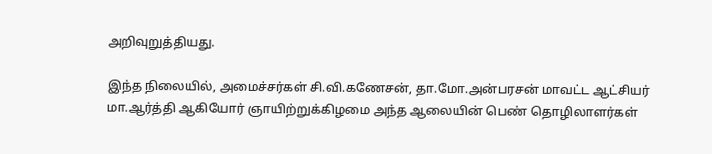அறிவுறுத்தியது.

இந்த நிலையில், அமைச்சர்கள் சி.வி.கணேசன், தா.மோ.அன்பரசன் மாவட்ட ஆட்சியர் மா.ஆர்த்தி ஆகியோர் ஞாயிற்றுக்கிழமை அந்த ஆலையின் பெண் தொழிலாளர்கள்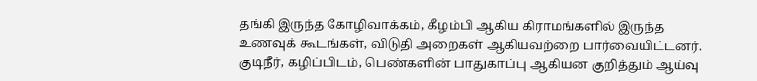தங்கி இருந்த கோழிவாக்கம், கீழம்பி ஆகிய கிராமங்களில் இருந்த உணவுக் கூடங்கள், விடுதி அறைகள் ஆகியவற்றை பார்வையிட்டனர். குடிநீர், கழிப்பிடம், பெண்களின் பாதுகாப்பு ஆகியன குறித்தும் ஆய்வு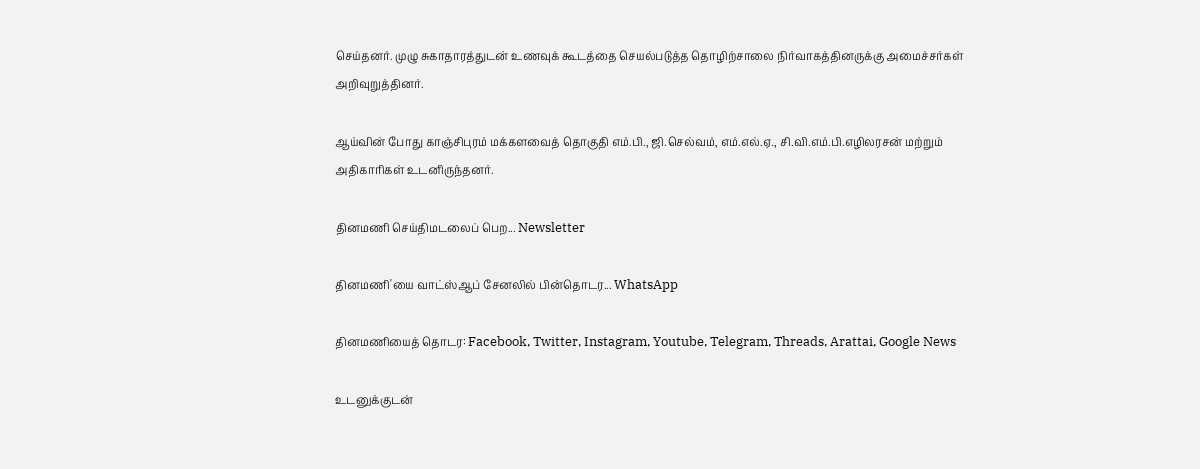செய்தனர். முழு சுகாதாரத்துடன் உணவுக் கூடத்தை செயல்படுத்த தொழிற்சாலை நிர்வாகத்தினருக்கு அமைச்சர்கள் அறிவுறுத்தினர்.

ஆய்வின் போது காஞ்சிபுரம் மக்களவைத் தொகுதி எம்.பி., ஜி.செல்வம், எம்.எல்.ஏ., சி.வி.எம்.பி.எழிலரசன் மற்றும் அதிகாரிகள் உடனிருந்தனர்.

தினமணி செய்திமடலைப் பெற... Newsletter

தினமணி'யை வாட்ஸ்ஆப் சேனலில் பின்தொடர... WhatsApp

தினமணியைத் தொடர: Facebook, Twitter, Instagram, Youtube, Telegram, Threads, Arattai, Google News

உடனுக்குடன்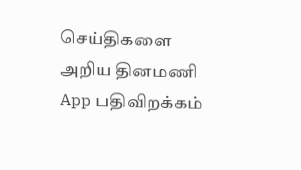செய்திகளை அறிய தினமணி App பதிவிறக்கம்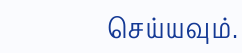செய்யவும்.